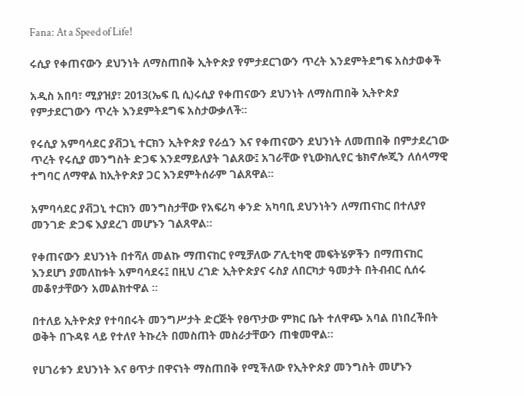Fana: At a Speed of Life!

ሩሲያ የቀጠናውን ደህንነት ለማስጠበቅ ኢትዮጵያ የምታደርገውን ጥረት እንደምትደግፍ አስታወቀች

አዲስ አበባ፣ ሚያዝያ፣ 2013(ኤፍ ቢ ሲ)ሩሲያ የቀጠናውን ደህንነት ለማስጠበቅ ኢትዮጵያ የምታደርገውን ጥረት እንደምትደግፍ አስታውቃለች፡፡

የሩሲያ አምባሳደር ያቭጋኒ ተርክን ኢትዮጵያ የራሷን እና የቀጠናውን ደህንነት ለመጠበቅ በምታደረገው ጥረት የሩሲያ መንግስት ድጋፍ እንደማይለያት ገልጸው፤ አገራቸው የኒውክሊየር ቴክኖሎጂን ለሰላማዊ ተግባር ለማዋል ከኢትዮጵያ ጋር እንደምትሰራም ገልጸዋል፡፡

አምባሳደር ያቭጋኒ ተርክን መንግስታቸው የአፍሪካ ቀንድ አካባቢ ደህንነትን ለማጠናከር በተለያየ መንገድ ድጋፍ እያደረገ መሆኑን ገልጸዋል።

የቀጠናውን ደህንነት በተሻለ መልኩ ማጠናከር የሚቻለው ፖሊቲካዊ መፍትሄዎችን በማጠናከር እንደሆነ ያመለከቱት አምባሳደሩ፤ በዚህ ረገድ ኢትዮጵያና ሩስያ ለበርካታ ዓመታት በትብብር ሲሰሩ መቆየታቸውን አመልክተዋል ።

በተለይ ኢትዮጵያ የተባበሩት መንግሥታት ድርጅት የፀጥታው ምክር ቤት ተለዋጭ አባል በነበረችበት ወቅት በጉዳዩ ላይ የተለየ ትኩረት በመስጠት መስራታቸውን ጠቁመዋል።

የሀገሪቱን ደህንነት እና ፀጥታ በዋናነት ማስጠበቅ የሚችለው የኢትዮጵያ መንግስት መሆኑን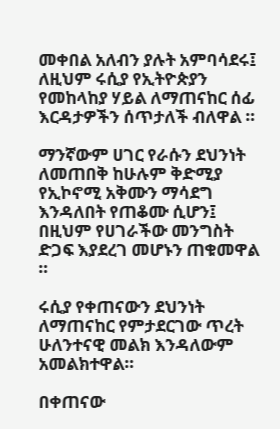መቀበል አለብን ያሉት አምባሳደሩ፤ ለዚህም ሩሲያ የኢትዮጵያን የመከላከያ ሃይል ለማጠናከር ሰፊ እርዳታዎችን ሰጥታለች ብለዋል ።

ማንኛውም ሀገር የራሱን ደህንነት ለመጠበቅ ከሁሉም ቅድሚያ የኢኮኖሚ አቅሙን ማሳደግ እንዳለበት የጠቆሙ ሲሆን፤ በዚህም የሀገራችው መንግስት ድጋፍ እያደረገ መሆኑን ጠቁመዋል ።

ሩሲያ የቀጠናውን ደህንነት ለማጠናከር የምታደርገው ጥረት ሁለንተናዊ መልክ እንዳለውም አመልክተዋል።

በቀጠናው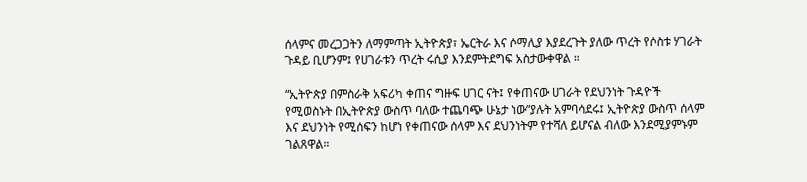ሰላምና መረጋጋትን ለማምጣት ኢትዮጵያ፣ ኤርትራ እና ሶማሊያ እያደረጉት ያለው ጥረት የሶስቱ ሃገራት ጉዳይ ቢሆንም፤ የሀገራቱን ጥረት ሩሲያ እንደምትደግፍ አስታውቀዋል ።

“ኢትዮጵያ በምስራቅ አፍሪካ ቀጠና ግዙፍ ሀገር ናት፤ የቀጠናው ሀገራት የደህንነት ጉዳዮች የሚወስኑት በኢትዮጵያ ውስጥ ባለው ተጨባጭ ሁኔታ ነው”ያሉት አምባሳደሩ፤ ኢትዮጵያ ውስጥ ሰላም እና ደህንነት የሚሰፍን ከሆነ የቀጠናው ሰላም እና ደህንነትም የተሻለ ይሆናል ብለው እንደሚያምኑም ገልጸዋል።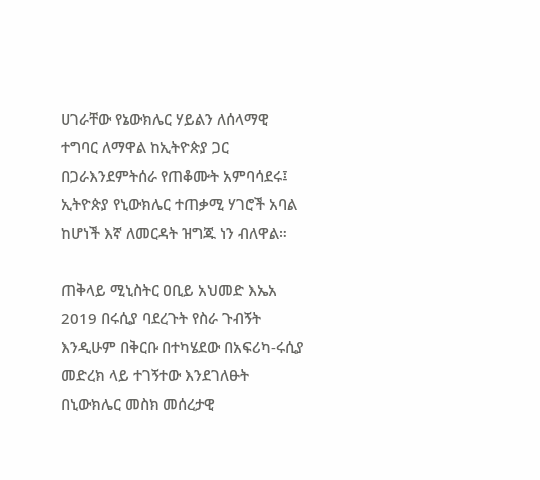ሀገራቸው የኔውክሌር ሃይልን ለሰላማዊ ተግባር ለማዋል ከኢትዮጵያ ጋር በጋራእንደምትሰራ የጠቆሙት አምባሳደሩ፤ ኢትዮጵያ የኒውክሌር ተጠቃሚ ሃገሮች አባል ከሆነች እኛ ለመርዳት ዝግጁ ነን ብለዋል።

ጠቅላይ ሚኒስትር ዐቢይ አህመድ እኤአ 2019 በሩሲያ ባደረጉት የስራ ጉብኝት እንዲሁም በቅርቡ በተካሄደው በአፍሪካ-ሩሲያ መድረክ ላይ ተገኝተው እንደገለፁት በኒውክሌር መስክ መሰረታዊ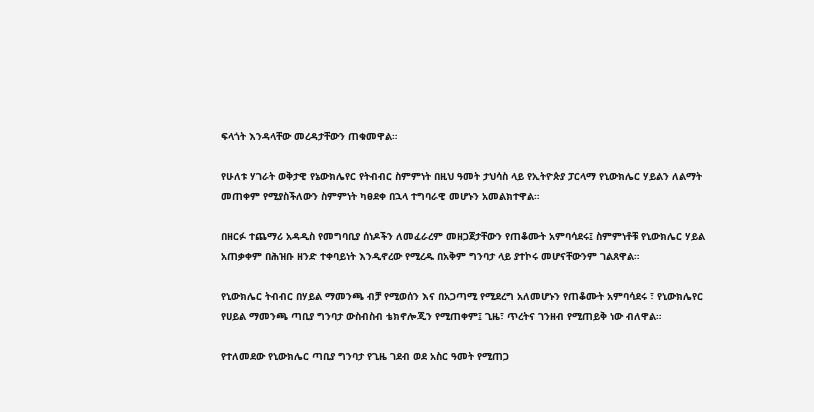ፍላጎት እንዳላቸው መረዳታቸውን ጠቁመዋል።

የሁለቱ ሃገራት ወቅታዊ የኔውክሌየር የትብብር ስምምነት በዚህ ዓመት ታህሳስ ላይ የኢትዮጵያ ፓርላማ የኒውክሌር ሃይልን ለልማት መጠቀም የሚያስችለውን ስምምነት ካፀደቀ በኋላ ተግባራዊ መሆኑን አመልክተዋል።

በዘርፉ ተጨማሪ አዳዲስ የመግባቢያ ሰነዶችን ለመፈራረም መዘጋጀታቸውን የጠቆሙት አምባሳደሩ፤ ስምምነቶቹ የኒውክሌር ሃይል አጠቃቀም በሕዝቡ ዘንድ ተቀባይነት እንዲኖረው የሚረዱ በአቅም ግንባታ ላይ ያተኮሩ መሆናቸውንም ገልጸዋል።

የኒውክሌር ትብብር በሃይል ማመንጫ ብቻ የሚወሰን እና በአጋጣሚ የሚደረግ አለመሆኑን የጠቆሙት አምባሳደሩ ፣ የኒውክሌየር የሀይል ማመንጫ ጣቢያ ግንባታ ውስብስብ ቴክኖሎጂን የሚጠቀም፤ ጊዜ፣ ጥረትና ገንዘብ የሚጠይቅ ነው ብለዋል።

የተለመደው የኒውክሌር ጣቢያ ግንባታ የጊዜ ገደብ ወደ አስር ዓመት የሚጠጋ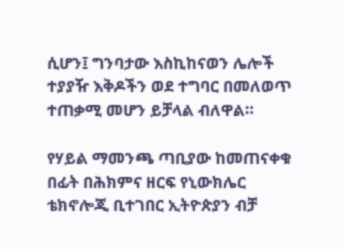ሲሆን፤ ግንባታው እስኪከናወን ሌሎች ተያያዥ እቅዶችን ወደ ተግባር በመለወጥ ተጠቃሚ መሆን ይቻላል ብለዋል።

የሃይል ማመንጫ ጣቢያው ከመጠናቀቁ በፊት በሕክምና ዘርፍ የኒውክሌር ቴክኖሎጂ ቢተገበር ኢትዮጵያን ብቻ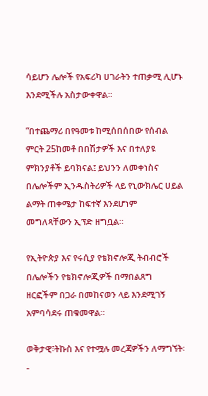ሳይሆን ሌሎች የአፍሪካ ሀገራትን ተጠቃሚ ሊሆኑ እንደሚችሉ አስታውቀዋል።

“በተጨማሪ በየዓመቱ ከሚሰበሰበው የሰብል ምርት 25ከመቶ በበሽታዎች እና በተለያዩ ምክንያቶች ይባክናል፤ ይህንን ለመቀነስና በሌሎችም ኢንዱስትሪዎች ላይ የኒውክሌር ሀይል ልማት ጠቀሜታ ከፍተኛ እንደሆነም መግለጻቸውን ኢፕድ ዘግቧል።

የኢትዮጵያ እና የሩሲያ የቴክኖሎጂ ትብብሮች በሌሎችን የቴክኖሎጂዎች በማበልጸግ ዘርፎችም በጋራ በመከናወን ላይ እንደሚገኝ አምባሳደሩ ጠቁመዋል።

ወቅታዊ፣ትኩስ እና የተሟሉ መረጃዎችን ለማግኘት፡-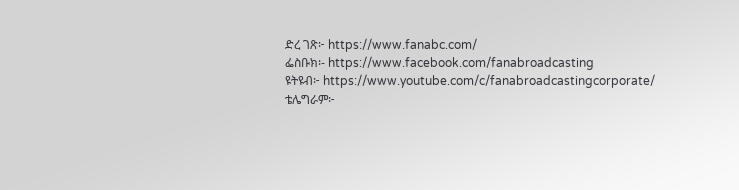ድረ ገጽ፦ https://www.fanabc.com/
ፌስቡክ፡- https://www.facebook.com/fanabroadcasting
ዩትዩብ፦ https://www.youtube.com/c/fanabroadcastingcorporate/
ቴሌግራም፦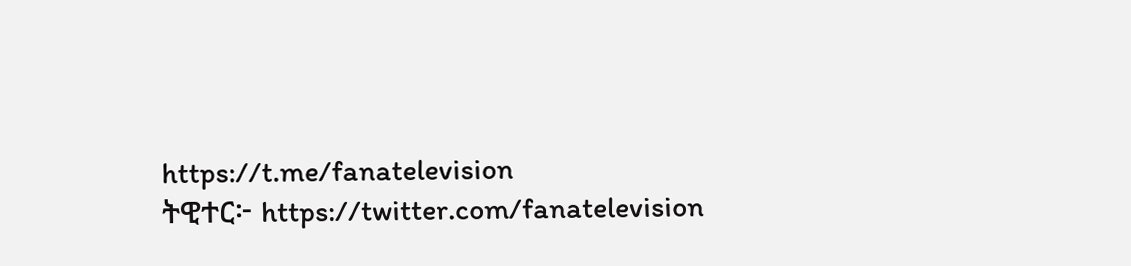https://t.me/fanatelevision
ትዊተር፦ https://twitter.com/fanatelevision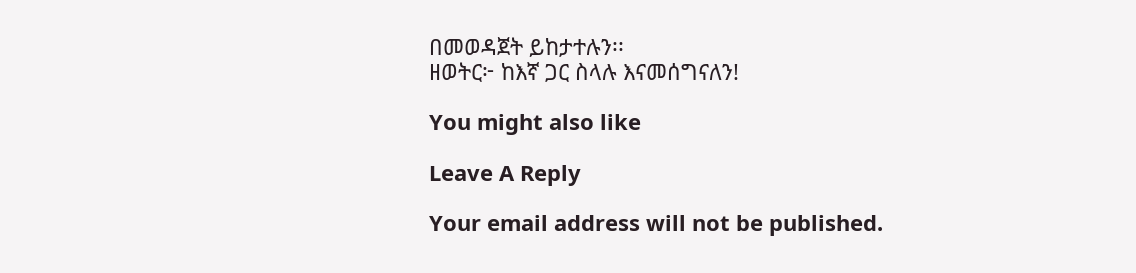በመወዳጀት ይከታተሉን፡፡
ዘወትር፦ ከእኛ ጋር ስላሉ እናመሰግናለን!

You might also like

Leave A Reply

Your email address will not be published.